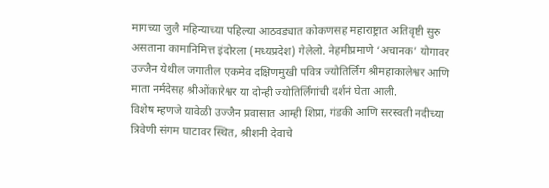मागच्या जुलै महिन्याच्या पहिल्या आठवड्यात कोकणसह महाराष्ट्रात अतिवृष्टी सुरु असताना कामानिमित्त इंदोरला (मध्यप्रदेश) गेलेलो. नेहमीप्रमाणे ‘अचानक’ योगावर उज्जैन येथील जगातील एकमेव दक्षिणमुखी पवित्र ज्योतिर्लिंग श्रीमहाकालेश्वर आणि माता नर्मदेसह श्रीओंकारेश्वर या दोन्ही ज्योतिर्लिंगांची दर्शनं घेता आली.
विशेष म्हणजे यावेळी उज्जैन प्रवासात आम्ही शिप्रा, गंडकी आणि सरस्वती नदीच्या त्रिवेणी संगम घाटावर स्थित, श्रीशनी देवाचे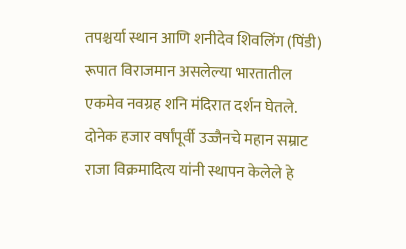तपश्चर्या स्थान आणि शनीदेव शिवलिंग (पिंडी) रूपात विराजमान असलेल्या भारतातील एकमेव नवग्रह शनि मंदिरात दर्शन घेतले. दोनेक हजार वर्षांपूर्वी उज्जैनचे महान सम्राट राजा विक्रमादित्य यांनी स्थापन केलेले हे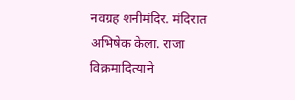नवग्रह शनीमंदिर. मंदिरात अभिषेक केला. राजा विक्रमादित्याने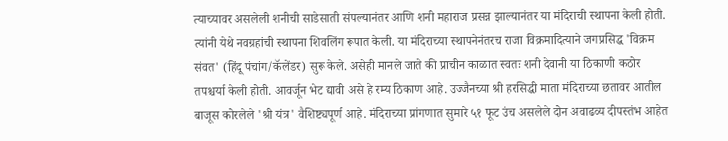त्याच्यावर असलेली शनीची साडेसाती संपल्यानंतर आणि शनी महाराज प्रसन्न झाल्यानंतर या मंदिराची स्थापना केली होती. त्यांनी येथे नवग्रहांची स्थापना शिवलिंग रूपात केली. या मंदिराच्या स्थापनेनंतरच राजा विक्रमादित्याने जगप्रसिद्ध 'विक्रम संवत' (हिंदू पंचांग/कॅलेंडर) सुरू केले. असेही मानले जाते की प्राचीन काळात स्वतः शनी देवानी या ठिकाणी कठोर तपश्चर्या केली होती. आवर्जून भेट द्यावी असे हे रम्य ठिकाण आहे. उज्जैनच्या श्री हरसिद्धी माता मंदिराच्या छतावर आतील बाजूस कोरलेले 'श्री यंत्र' वैशिष्ट्यपूर्ण आहे. मंदिराच्या प्रांगणात सुमारे ५१ फूट उंच असलेले दोन अवाढव्य दीपस्तंभ आहेत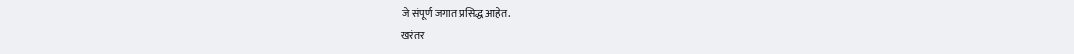जे संपूर्ण जगात प्रसिद्ध आहेत.
खरंतर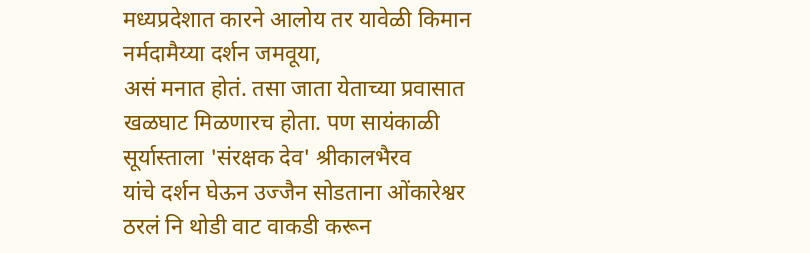मध्यप्रदेशात कारने आलोय तर यावेळी किमान नर्मदामैय्या दर्शन जमवूया,
असं मनात होतं. तसा जाता येताच्या प्रवासात खळघाट मिळणारच होता. पण सायंकाळी
सूर्यास्ताला 'संरक्षक देव' श्रीकालभैरव
यांचे दर्शन घेऊन उज्जैन सोडताना ओंकारेश्वर ठरलं नि थोडी वाट वाकडी करून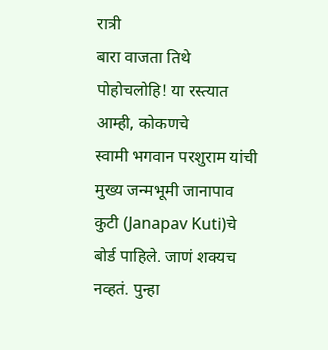रात्री
बारा वाजता तिथे पोहोचलोहि! या रस्त्यात आम्ही, कोकणचे
स्वामी भगवान परशुराम यांची मुख्य जन्मभूमी जानापाव कुटी (Janapav Kuti)चे बोर्ड पाहिले. जाणं शक्यच नव्हतं. पुन्हा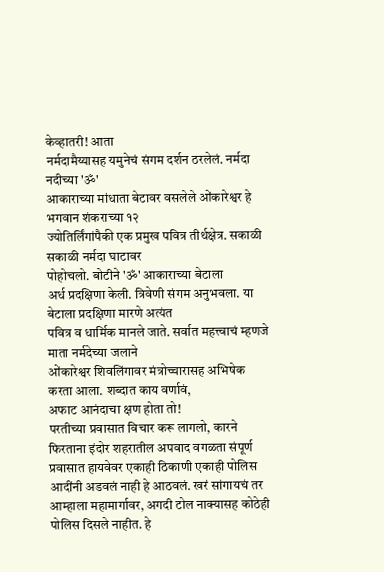केव्हातरी! आता
नर्मदामैय्यासह यमुनेचं संगम दर्शन ठरलेलं. नर्मदा नदीच्या 'ॐ'
आकाराच्या मांधाता बेटावर वसलेले ओंकारेश्वर हे भगवान शंकराच्या १२
ज्योतिर्लिंगांपैकी एक प्रमुख पवित्र तीर्थक्षेत्र. सकाळी सकाळी नर्मदा घाटावर
पोहोचलो. बोटीने 'ॐ' आकाराच्या बेटाला
अर्ध प्रदक्षिणा केली. त्रिवेणी संगम अनुभवला. या बेटाला प्रदक्षिणा मारणे अत्यंत
पवित्र व धार्मिक मानले जाते. सर्वात महत्त्वाचं म्हणजे माता नर्मदेच्या जलाने
ओंकारेश्वर शिवलिंगावर मंत्रोच्चारासह अभिषेक करता आला. शब्दात काय वर्णावं,
अफाट आनंदाचा क्षण होता तो!
परतीच्या प्रवासात विचार करू लागलो, कारने फिरताना इंदोर शहरातील अपवाद वगळता संपूर्ण प्रवासात हायवेवर एकाही ठिकाणी एकाही पोलिस आदींनी अडवलं नाही हे आठवलं. खरं सांगायचं तर आम्हाला महामार्गावर, अगदी टोल नाक्यासह कोठेही पोलिस दिसले नाहीत. हे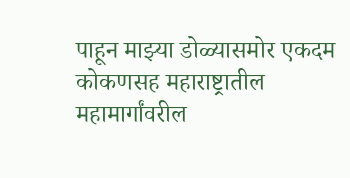पाहून माझ्या डोळ्यासमोर एकदम कोकणसह महाराष्ट्रातील महामार्गांवरील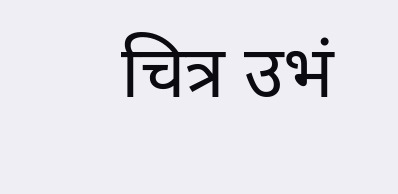चित्र उभं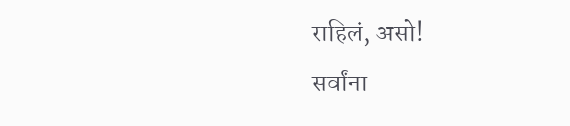राहिलं, असो!
सर्वांना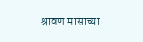श्रावण मासाच्या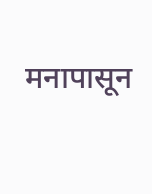मनापासून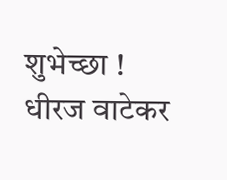शुभेच्छा !
धीरज वाटेकर